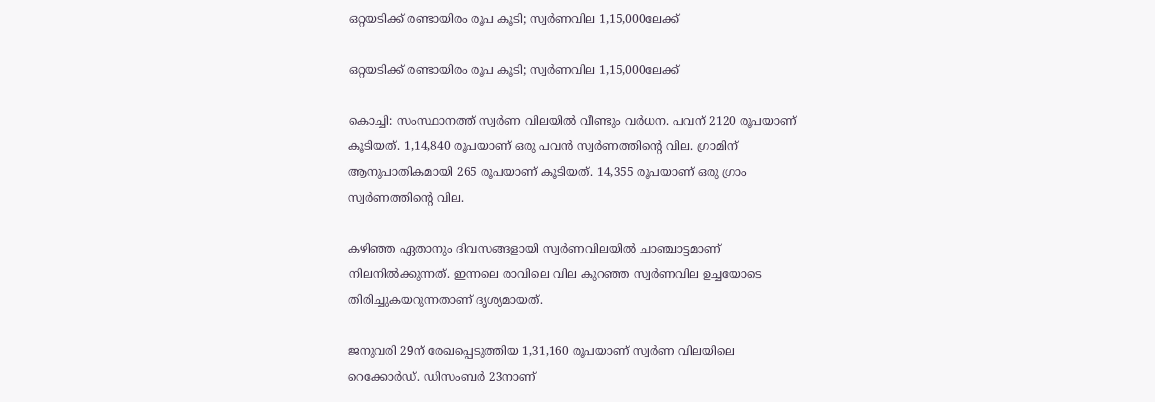ഒറ്റയടിക്ക് രണ്ടായിരം രൂപ കൂടി; സ്വര്‍ണവില 1,15,000ലേക്ക്

ഒറ്റയടിക്ക് രണ്ടായിരം രൂപ കൂടി; സ്വര്‍ണവില 1,15,000ലേക്ക്

കൊച്ചി: സംസ്ഥാനത്ത് സ്വര്‍ണ വിലയില്‍ വീണ്ടും വര്‍ധന. പവന് 2120 രൂപയാണ് കൂടിയത്. 1,14,840 രൂപയാണ് ഒരു പവന്‍ സ്വര്‍ണത്തിന്റെ വില. ഗ്രാമിന് ആനുപാതികമായി 265 രൂപയാണ് കൂടിയത്. 14,355 രൂപയാണ് ഒരു ഗ്രാം സ്വര്‍ണത്തിന്റെ വില.

കഴിഞ്ഞ ഏതാനും ദിവസങ്ങളായി സ്വര്‍ണവിലയില്‍ ചാഞ്ചാട്ടമാണ് നിലനില്‍ക്കുന്നത്. ഇന്നലെ രാവിലെ വില കുറഞ്ഞ സ്വര്‍ണവില ഉച്ചയോടെ തിരിച്ചുകയറുന്നതാണ് ദൃശ്യമായത്.

ജനുവരി 29ന് രേഖപ്പെടുത്തിയ 1,31,160 രൂപയാണ് സ്വര്‍ണ വിലയിലെ റെക്കോര്‍ഡ്. ഡിസംബര്‍ 23നാണ്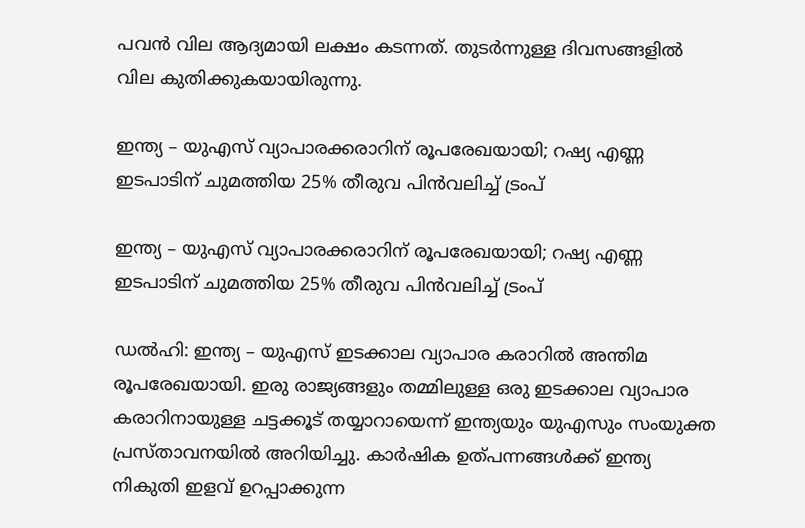പവന്‍ വില ആദ്യമായി ലക്ഷം കടന്നത്. തുടര്‍ന്നുള്ള ദിവസങ്ങളില്‍ വില കുതിക്കുകയായിരുന്നു.

ഇന്ത്യ – യുഎസ് വ്യാപാരക്കരാറിന് രൂപരേഖയായി; റഷ്യ എണ്ണ ഇടപാടിന് ചുമത്തിയ 25% തീരുവ പിന്‍വലിച്ച് ട്രംപ്

ഇന്ത്യ – യുഎസ് വ്യാപാരക്കരാറിന് രൂപരേഖയായി; റഷ്യ എണ്ണ ഇടപാടിന് ചുമത്തിയ 25% തീരുവ പിന്‍വലിച്ച് ട്രംപ്

ഡല്‍ഹി: ഇന്ത്യ – യുഎസ് ഇടക്കാല വ്യാപാര കരാറില്‍ അന്തിമ രൂപരേഖയായി. ഇരു രാജ്യങ്ങളും തമ്മിലുള്ള ഒരു ഇടക്കാല വ്യാപാര കരാറിനായുള്ള ചട്ടക്കൂട് തയ്യാറായെന്ന് ഇന്ത്യയും യുഎസും സംയുക്ത പ്രസ്താവനയില്‍ അറിയിച്ചു. കാര്‍ഷിക ഉത്പന്നങ്ങള്‍ക്ക് ഇന്ത്യ നികുതി ഇളവ് ഉറപ്പാക്കുന്ന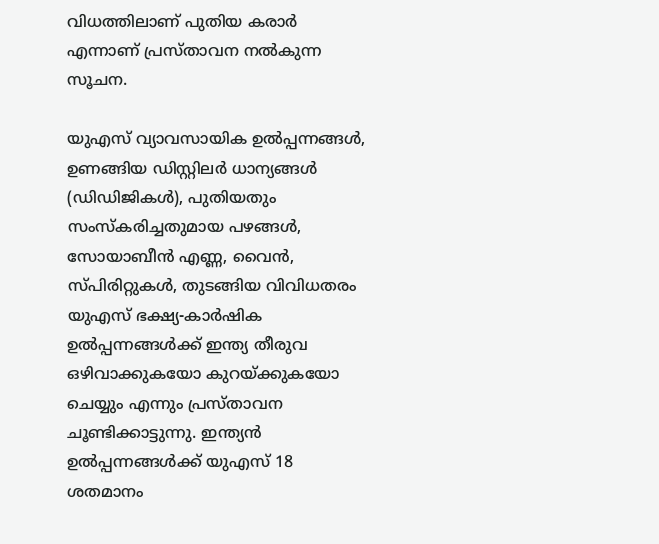വിധത്തിലാണ് പുതിയ കരാര്‍ എന്നാണ് പ്രസ്താവന നല്‍കുന്ന സൂചന.

യുഎസ് വ്യാവസായിക ഉല്‍പ്പന്നങ്ങള്‍, ഉണങ്ങിയ ഡിസ്റ്റിലര്‍ ധാന്യങ്ങള്‍ (ഡിഡിജികള്‍), പുതിയതും സംസ്‌കരിച്ചതുമായ പഴങ്ങള്‍, സോയാബീന്‍ എണ്ണ, വൈന്‍, സ്പിരിറ്റുകള്‍, തുടങ്ങിയ വിവിധതരം യുഎസ് ഭക്ഷ്യ-കാര്‍ഷിക ഉല്‍പ്പന്നങ്ങള്‍ക്ക് ഇന്ത്യ തീരുവ ഒഴിവാക്കുകയോ കുറയ്ക്കുകയോ ചെയ്യും എന്നും പ്രസ്താവന ചൂണ്ടിക്കാട്ടുന്നു. ഇന്ത്യന്‍ ഉല്‍പ്പന്നങ്ങള്‍ക്ക് യുഎസ് 18 ശതമാനം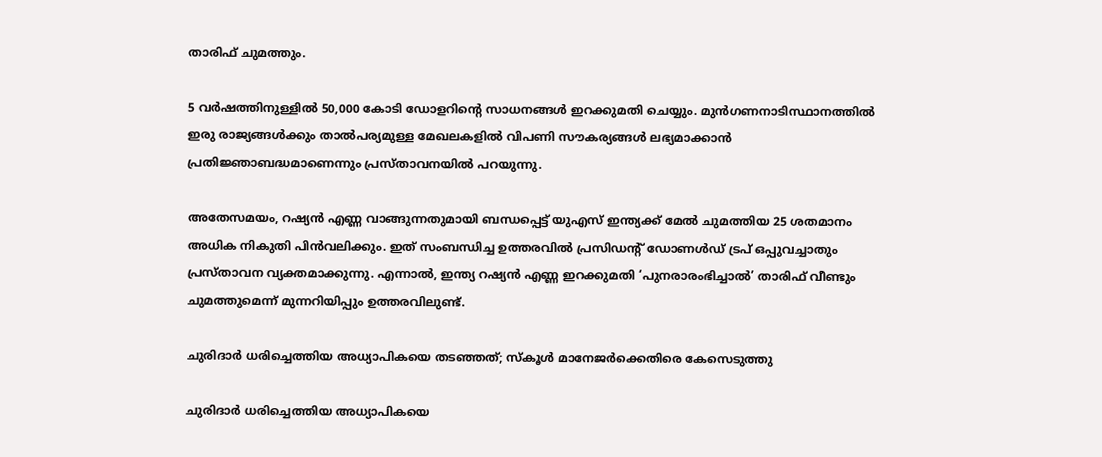താരിഫ് ചുമത്തും.

5 വർഷത്തിനുള്ളിൽ 50,000 കോടി ഡോളറിന്റെ സാധനങ്ങൾ ഇറക്കുമതി ചെയ്യും. മുൻഗണനാടിസ്ഥാനത്തിൽ ഇരു രാജ്യങ്ങൾക്കും താൽപര്യമുള്ള മേഖലകളിൽ വിപണി സൗകര്യങ്ങൾ ലഭ്യമാക്കാൻ പ്രതിജ്ഞാബദ്ധമാണെന്നും പ്രസ്താവനയിൽ പറയുന്നു.

അതേസമയം, റഷ്യന്‍ എണ്ണ വാങ്ങുന്നതുമായി ബന്ധപ്പെട്ട് യുഎസ് ഇന്ത്യക്ക് മേല്‍ ചുമത്തിയ 25 ശതമാനം അധിക നികുതി പിന്‍വലിക്കും. ഇത് സംബന്ധിച്ച ഉത്തരവില്‍ പ്രസിഡന്റ് ഡോണള്‍ഡ് ട്രപ് ഒപ്പുവച്ചാതും പ്രസ്താവന വ്യക്തമാക്കുന്നു. എന്നാല്‍, ഇന്ത്യ റഷ്യന്‍ എണ്ണ ഇറക്കുമതി ‘പുനരാരംഭിച്ചാല്‍’ താരിഫ് വീണ്ടും ചുമത്തുമെന്ന് മുന്നറിയിപ്പും ഉത്തരവിലുണ്ട്.

ചുരിദാര്‍ ധരിച്ചെത്തിയ അധ്യാപികയെ തടഞ്ഞത്; സ്‌കൂള്‍ മാനേജര്‍ക്കെതിരെ കേസെടുത്തു

ചുരിദാര്‍ ധരിച്ചെത്തിയ അധ്യാപികയെ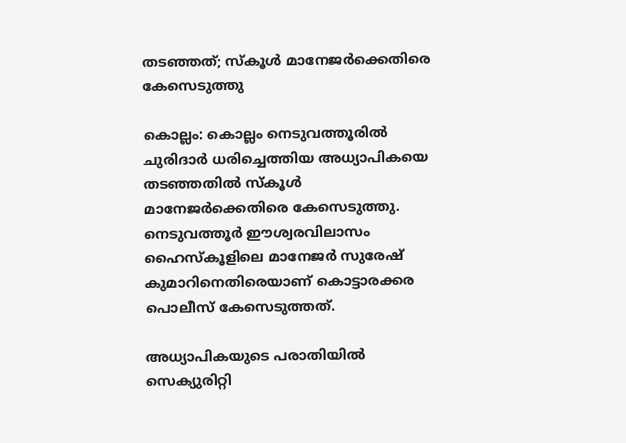തടഞ്ഞത്; സ്‌കൂള്‍ മാനേജര്‍ക്കെതിരെ കേസെടുത്തു

കൊല്ലം: കൊല്ലം നെടുവത്തൂരില്‍ ചുരിദാര്‍ ധരിച്ചെത്തിയ അധ്യാപികയെ തടഞ്ഞതില്‍ സ്‌കൂള്‍ മാനേജര്‍ക്കെതിരെ കേസെടുത്തു. നെടുവത്തൂര്‍ ഈശ്വരവിലാസം ഹൈസ്‌കൂളിലെ മാനേജര്‍ സുരേഷ് കുമാറിനെതിരെയാണ് കൊട്ടാരക്കര പൊലീസ് കേസെടുത്തത്.

അധ്യാപികയുടെ പരാതിയില്‍ സെക്യുരിറ്റി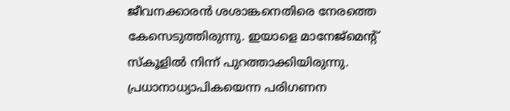ജീവനക്കാരന്‍ ശശാങ്കനെതിരെ നേരത്തെ കേസെടുത്തിരുന്നു. ഇയാളെ മാനേജ്‌മെന്റ് സ്‌കൂളില്‍ നിന്ന് പുറത്താക്കിയിരുന്നു. പ്രധാനാധ്യാപികയെന്ന പരിഗണന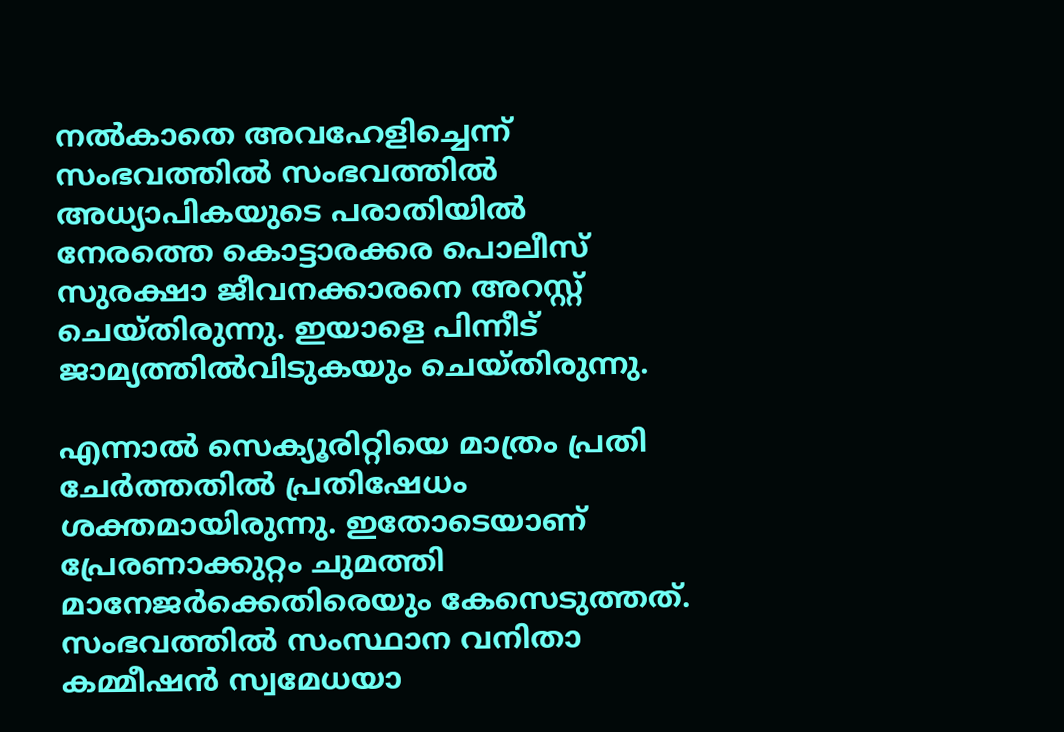നല്‍കാതെ അവഹേളിച്ചെന്ന് സംഭവത്തില്‍ സംഭവത്തില്‍ അധ്യാപികയുടെ പരാതിയില്‍ നേരത്തെ കൊട്ടാരക്കര പൊലീസ് സുരക്ഷാ ജീവനക്കാരനെ അറസ്റ്റ് ചെയ്തിരുന്നു. ഇയാളെ പിന്നീട് ജാമ്യത്തില്‍വിടുകയും ചെയ്തിരുന്നു.

എന്നാല്‍ സെക്യൂരിറ്റിയെ മാത്രം പ്രതി ചേര്‍ത്തതില്‍ പ്രതിഷേധം ശക്തമായിരുന്നു. ഇതോടെയാണ് പ്രേരണാക്കുറ്റം ചുമത്തി മാനേജര്‍ക്കെതിരെയും കേസെടുത്തത്. സംഭവത്തില്‍ സംസ്ഥാന വനിതാ കമ്മീഷന്‍ സ്വമേധയാ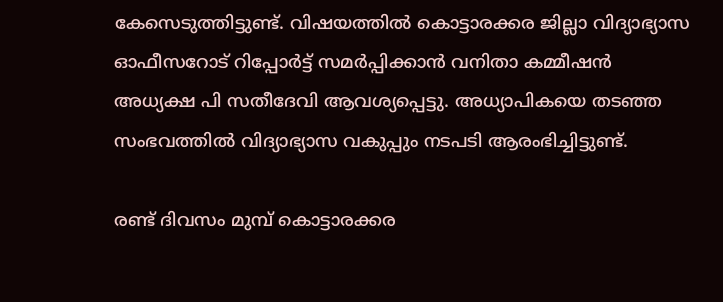കേസെടുത്തിട്ടുണ്ട്. വിഷയത്തില്‍ കൊട്ടാരക്കര ജില്ലാ വിദ്യാഭ്യാസ ഓഫീസറോട് റിപ്പോര്‍ട്ട് സമര്‍പ്പിക്കാന്‍ വനിതാ കമ്മീഷന്‍ അധ്യക്ഷ പി സതീദേവി ആവശ്യപ്പെട്ടു. അധ്യാപികയെ തടഞ്ഞ സംഭവത്തില്‍ വിദ്യാഭ്യാസ വകുപ്പും നടപടി ആരംഭിച്ചിട്ടുണ്ട്.

രണ്ട് ദിവസം മുമ്പ് കൊട്ടാരക്കര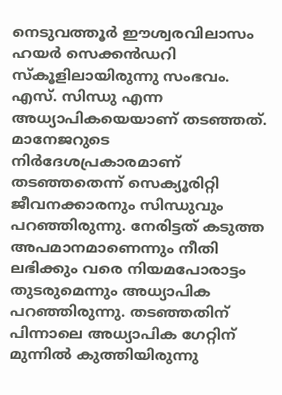നെടുവത്തൂര്‍ ഈശ്വരവിലാസം ഹയര്‍ സെക്കന്‍ഡറി സ്‌കൂളിലായിരുന്നു സംഭവം. എസ്. സിന്ധു എന്ന അധ്യാപികയെയാണ് തടഞ്ഞത്. മാനേജറുടെ നിര്‍ദേശപ്രകാരമാണ് തടഞ്ഞതെന്ന് സെക്യൂരിറ്റി ജീവനക്കാരനും സിന്ധുവും പറഞ്ഞിരുന്നു. നേരിട്ടത് കടുത്ത അപമാനമാണെന്നും നീതി ലഭിക്കും വരെ നിയമപോരാട്ടം തുടരുമെന്നും അധ്യാപിക പറഞ്ഞിരുന്നു. തടഞ്ഞതിന് പിന്നാലെ അധ്യാപിക ഗേറ്റിന് മുന്നില്‍ കുത്തിയിരുന്നു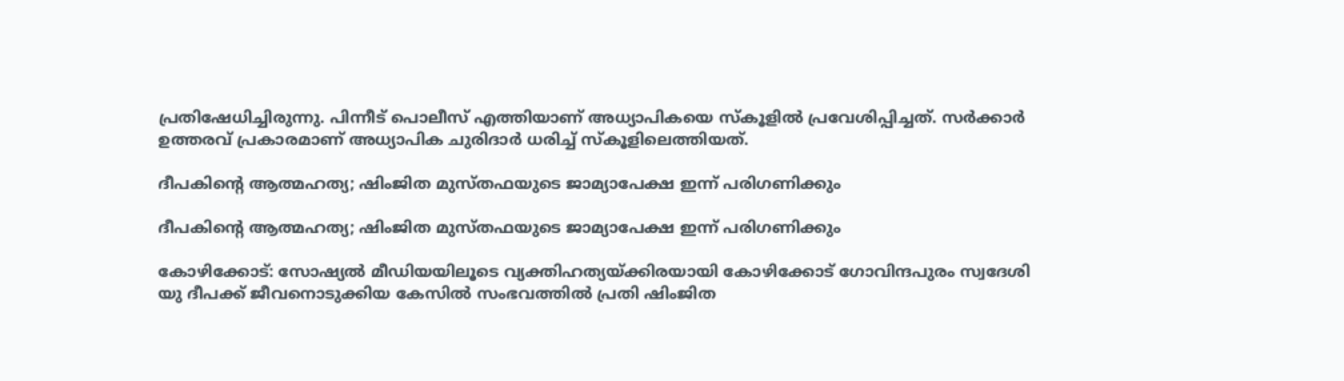പ്രതിഷേധിച്ചിരുന്നു. പിന്നീട് പൊലീസ് എത്തിയാണ് അധ്യാപികയെ സ്‌കൂളില്‍ പ്രവേശിപ്പിച്ചത്. സര്‍ക്കാര്‍ ഉത്തരവ് പ്രകാരമാണ് അധ്യാപിക ചുരിദാര്‍ ധരിച്ച് സ്‌കൂളിലെത്തിയത്.

ദീപകിന്‍റെ ആത്മഹത്യ; ഷിംജിത മുസ്തഫയുടെ ജാമ്യാപേക്ഷ ഇന്ന് പരിഗണിക്കും

ദീപകിന്‍റെ ആത്മഹത്യ; ഷിംജിത മുസ്തഫയുടെ ജാമ്യാപേക്ഷ ഇന്ന് പരിഗണിക്കും

കോഴിക്കോട്: സോഷ്യൽ മീഡിയയിലൂടെ വ്യക്തിഹത്യയ്ക്കിരയായി കോഴിക്കോട് ഗോവിന്ദപുരം സ്വദേശി യു ദീപക്ക് ജീവനൊടുക്കിയ കേസിൽ സംഭവത്തിൽ പ്രതി ഷിംജിത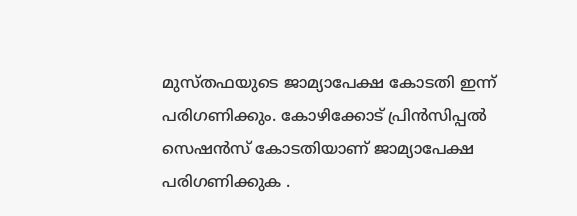മുസ്തഫയുടെ ജാമ്യാപേക്ഷ കോടതി ഇന്ന് പരിഗണിക്കും. കോഴിക്കോട് പ്രിൻസിപ്പൽ സെഷൻസ് കോടതിയാണ് ജാമ്യാപേക്ഷ പരിഗണിക്കുക .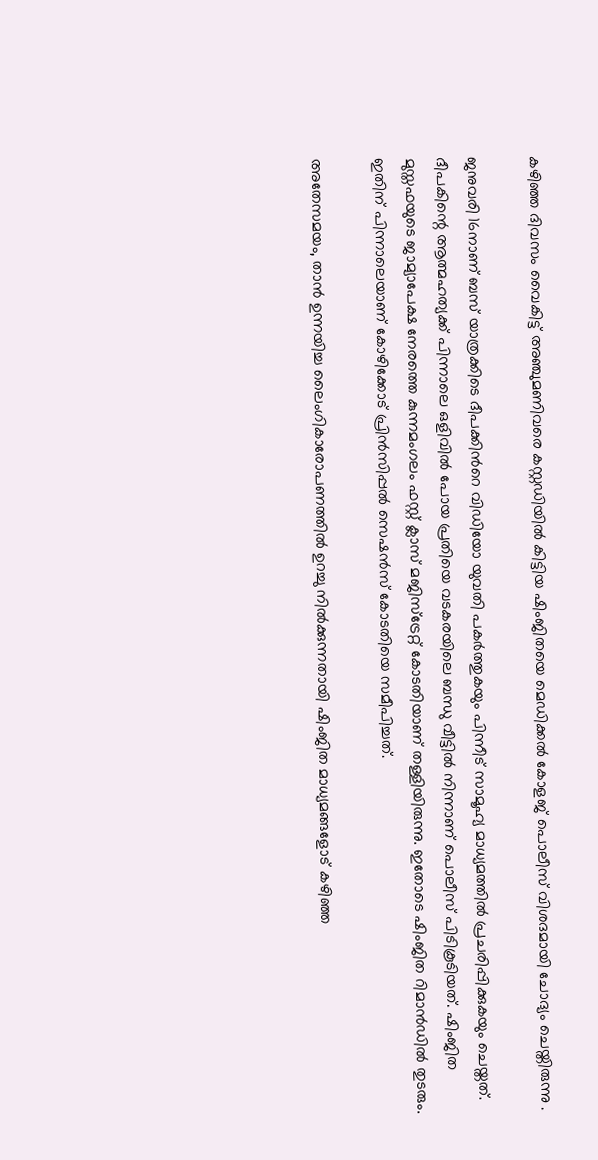കഴിഞ്ഞ ദിവസം വൈകിട്ട് അഞ്ചുമണിവരെ കസ്റ്റഡിയിൽ കിട്ടിയ ഷിംജിതയെ മെഡിക്കൽ കോളജ് പൊലീസ് വിശദമായി ചോദ്യം ചെയ്തിരുന്നു .

ജനുവരി 16നാണ് ബസ് യാത്രക്കിടെ ദീപക്കിന്‍റെ വിഡിയോ യുവതി പകർത്തുകയും പിന്നീട് സാമൂഹ്യ മാധ്യമത്തിൽ പ്രചരിപ്പിക്കുകയും ചെയ്തത്. ദീപകിന്റെ ആത്മഹത്യക്ക് പിന്നാലെ ഒളിവിൽ പോയ പ്രതിയെ വടകരയിലെ ബന്ധു വീട്ടിൽ നിന്നാണ് പൊലീസ് പിടികൂടിയത്. ഷിംജിത മുസ്തഫയുടെ ജാമ്യാപേക്ഷ നേരത്തെ കുന്നമംഗലം ഫസ്റ്റ് ക്ലാസ് മജിസ്ട്രേറ്റ് കോടതിയാണ് തള്ളിയിരുന്നു. ഇതോടെ ഷിംജിത റിമാൻഡിൽ തുടരും. ഇതിന് പിന്നാലെയാണ് കോഴിക്കോട് പ്രിൻസിപ്പൽ സെഷൻസ് കോടതിയെ സമീപിച്ചത്.

അതേസമയം, താൻ ഉന്നയിച്ച ലൈംഗികാരോപണത്തിൽ ഉറച്ചു നിൽക്കുന്നതായി ഷിംജിത മാധ്യമങ്ങളോട് കഴിഞ്ഞ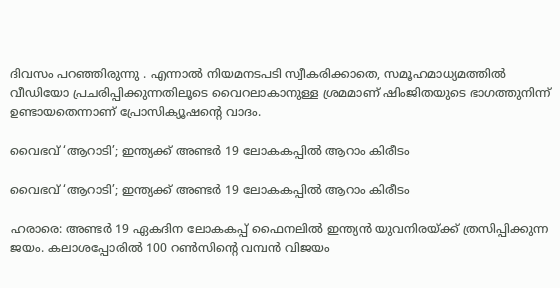ദിവസം പറഞ്ഞിരുന്നു . എന്നാൽ നിയമനടപടി സ്വീകരിക്കാതെ, സമൂഹമാധ്യമത്തിൽ വീഡിയോ പ്രചരിപ്പിക്കുന്നതിലൂടെ വൈറലാകാനുള്ള ശ്രമമാണ് ഷിംജിതയുടെ ഭാഗത്തുനിന്ന് ഉണ്ടായതെന്നാണ് പ്രോസിക്യൂഷന്‍റെ വാദം.

വൈഭവ് ‘ആറാടി’; ഇന്ത്യക്ക് അണ്ടർ 19 ലോകകപ്പിൽ ആറാം കിരീടം

വൈഭവ് ‘ആറാടി’; ഇന്ത്യക്ക് അണ്ടർ 19 ലോകകപ്പിൽ ആറാം കിരീടം

ഹരാരെ: അണ്ടര്‍ 19 ഏകദിന ലോകകപ്പ് ഫൈനലില്‍ ഇന്ത്യന്‍ യുവനിരയ്ക്ക് ത്രസിപ്പിക്കുന്ന ജയം. കലാശപ്പോരില്‍ 100 റണ്‍സിന്റെ വമ്പന്‍ വിജയം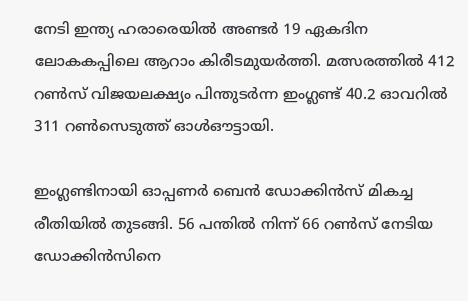നേടി ഇന്ത്യ ഹരാരെയില്‍ അണ്ടര്‍ 19 ഏകദിന ലോകകപ്പിലെ ആറാം കിരീടമുയര്‍ത്തി. മത്സരത്തില്‍ 412 റണ്‍സ് വിജയലക്ഷ്യം പിന്തുടര്‍ന്ന ഇംഗ്ലണ്ട് 40.2 ഓവറില്‍ 311 റണ്‍സെടുത്ത് ഓള്‍ഔട്ടായി.

ഇംഗ്ലണ്ടിനായി ഓപ്പണര്‍ ബെന്‍ ഡോക്കിന്‍സ് മികച്ച രീതിയില്‍ തുടങ്ങി. 56 പന്തില്‍ നിന്ന് 66 റണ്‍സ് നേടിയ ഡോക്കിന്‍സിനെ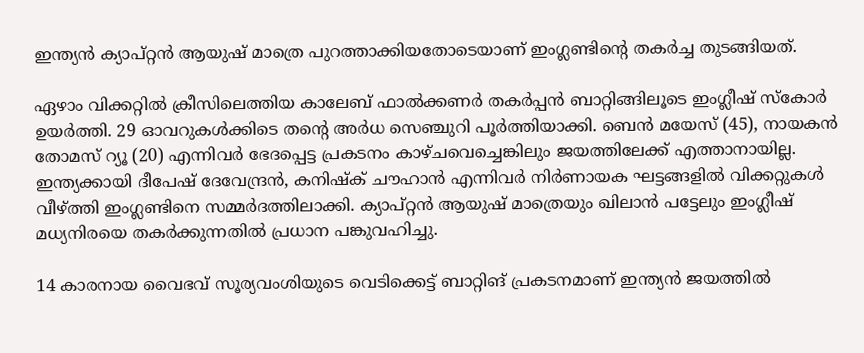ഇന്ത്യന്‍ ക്യാപ്റ്റന്‍ ആയുഷ് മാത്രെ പുറത്താക്കിയതോടെയാണ് ഇംഗ്ലണ്ടിന്റെ തകര്‍ച്ച തുടങ്ങിയത്.

ഏഴാം വിക്കറ്റില്‍ ക്രീസിലെത്തിയ കാലേബ് ഫാല്‍ക്കണര്‍ തകര്‍പ്പന്‍ ബാറ്റിങ്ങിലൂടെ ഇംഗ്ലീഷ് സ്‌കോര്‍ ഉയര്‍ത്തി. 29 ഓവറുകള്‍ക്കിടെ തന്റെ അര്‍ധ സെഞ്ചുറി പൂര്‍ത്തിയാക്കി. ബെന്‍ മയേസ് (45), നായകന്‍ തോമസ് റ്യൂ (20) എന്നിവര്‍ ഭേദപ്പെട്ട പ്രകടനം കാഴ്ചവെച്ചെങ്കിലും ജയത്തിലേക്ക് എത്താനായില്ല. ഇന്ത്യക്കായി ദീപേഷ് ദേവേന്ദ്രന്‍, കനിഷ്‌ക് ചൗഹാന്‍ എന്നിവര്‍ നിര്‍ണായക ഘട്ടങ്ങളില്‍ വിക്കറ്റുകള്‍ വീഴ്ത്തി ഇംഗ്ലണ്ടിനെ സമ്മര്‍ദത്തിലാക്കി. ക്യാപ്റ്റന്‍ ആയുഷ് മാത്രെയും ഖിലാന്‍ പട്ടേലും ഇംഗ്ലീഷ് മധ്യനിരയെ തകര്‍ക്കുന്നതില്‍ പ്രധാന പങ്കുവഹിച്ചു.

14 കാരനായ വൈഭവ് സൂര്യവംശിയുടെ വെടിക്കെട്ട് ബാറ്റിങ് പ്രകടനമാണ് ഇന്ത്യന്‍ ജയത്തില്‍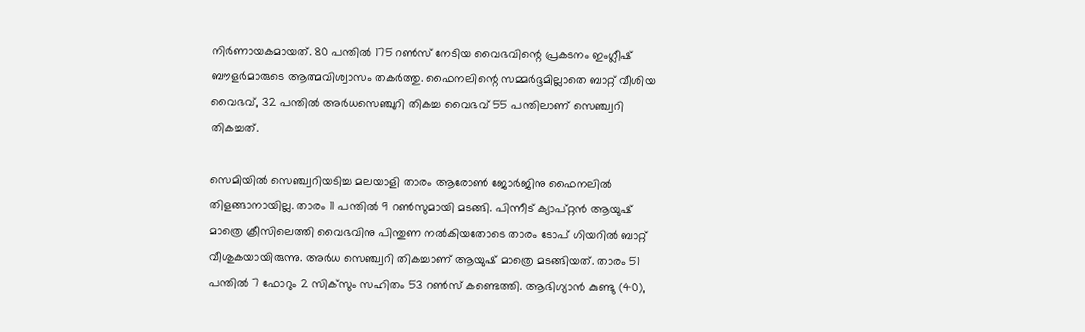നിര്‍ണായകമായത്. 80 പന്തില്‍ 175 റണ്‍സ് നേടിയ വൈഭവിന്റെ പ്രകടനം ഇംഗ്ലീഷ് ബൗളര്‍മാരുടെ ആത്മവിശ്വാസം തകര്‍ത്തു. ഫൈനലിന്റെ സമ്മര്‍ദ്ദമില്ലാതെ ബാറ്റ് വീശിയ വൈഭവ്, 32 പന്തില്‍ അര്‍ധസെഞ്ചുറി തികച്ച വൈഭവ് 55 പന്തിലാണ് സെഞ്ച്വറി തികച്ചത്.

സെമിയില്‍ സെഞ്ച്വറിയടിച്ച മലയാളി താരം ആരോണ്‍ ജോര്‍ജിനു ഫൈനലില്‍ തിളങ്ങാനായില്ല. താരം 11 പന്തില്‍ 9 റണ്‍സുമായി മടങ്ങി. പിന്നീട് ക്യാപ്റ്റന്‍ ആയുഷ് മാത്രെ ക്രീസിലെത്തി വൈഭവിനു പിന്തുണ നല്‍കിയതോടെ താരം ടോപ് ഗിയറില്‍ ബാറ്റ് വീശുകയായിരുന്നു. അര്‍ധ സെഞ്ച്വറി തികച്ചാണ് ആയുഷ് മാത്രെ മടങ്ങിയത്. താരം 51 പന്തില്‍ 7 ഫോറും 2 സിക്‌സും സഹിതം 53 റണ്‍സ് കണ്ടെത്തി. ആഭിഗ്യാന്‍ കുണ്ടു (40),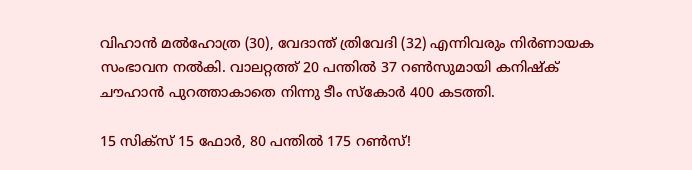വിഹാന്‍ മല്‍ഹോത്ര (30), വേദാന്ത് ത്രിവേദി (32) എന്നിവരും നിര്‍ണായക സംഭാവന നല്‍കി. വാലറ്റത്ത് 20 പന്തില്‍ 37 റണ്‍സുമായി കനിഷ്‌ക് ചൗഹാന്‍ പുറത്താകാതെ നിന്നു ടീം സ്‌കോര്‍ 400 കടത്തി.

15 സിക്‌സ് 15 ഫോര്‍, 80 പന്തില്‍ 175 റണ്‍സ്!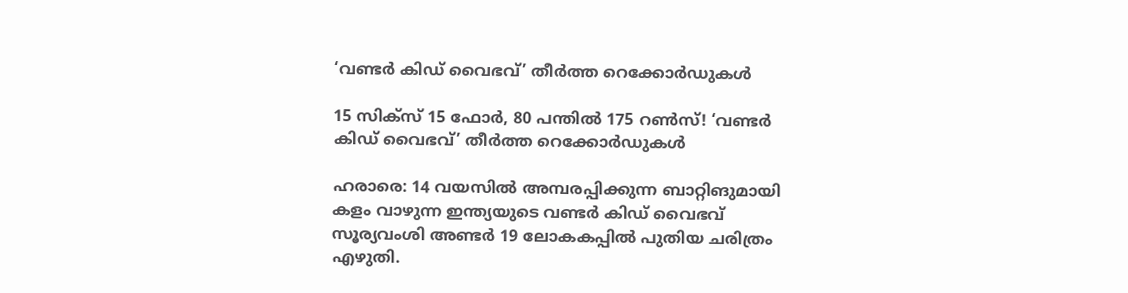‘വണ്ടര്‍ കിഡ് വൈഭവ്’ തീര്‍ത്ത റെക്കോര്‍ഡുകള്‍

15 സിക്‌സ് 15 ഫോര്‍, 80 പന്തില്‍ 175 റണ്‍സ്! ‘വണ്ടര്‍ കിഡ് വൈഭവ്’ തീര്‍ത്ത റെക്കോര്‍ഡുകള്‍

ഹരാരെ: 14 വയസില്‍ അമ്പരപ്പിക്കുന്ന ബാറ്റിങുമായി കളം വാഴുന്ന ഇന്ത്യയുടെ വണ്ടര്‍ കിഡ് വൈഭവ് സൂര്യവംശി അണ്ടര്‍ 19 ലോകകപ്പില്‍ പുതിയ ചരിത്രം എഴുതി.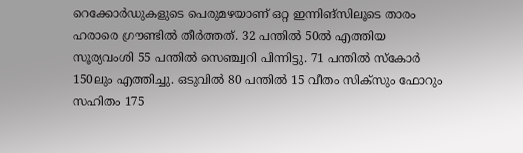റെക്കോര്‍ഡുകളുടെ പെരുമഴയാണ് ഒറ്റ ഇന്നിങ്‌സിലൂടെ താരം ഹരാരെ ഗ്രൗണ്ടില്‍ തീര്‍ത്തത്. 32 പന്തില്‍ 50ല്‍ എത്തിയ സൂര്യവംശി 55 പന്തില്‍ സെഞ്ച്വറി പിന്നിട്ടു. 71 പന്തില്‍ സ്‌കോര്‍ 150ലും എത്തിച്ചു. ഒടുവില്‍ 80 പന്തില്‍ 15 വീതം സിക്‌സും ഫോറും സഹിതം 175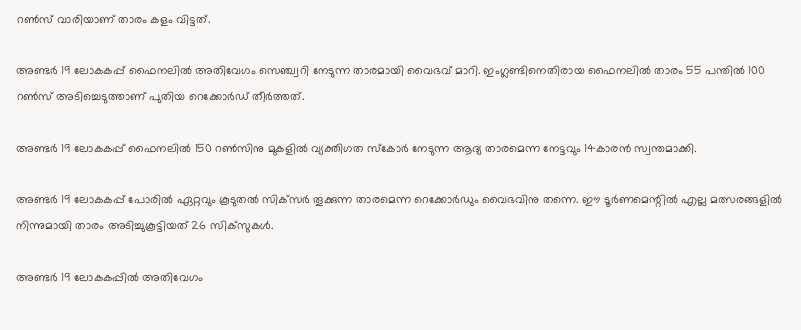റണ്‍സ് വാരിയാണ് താരം കളം വിട്ടത്.

അണ്ടര്‍ 19 ലോകകപ്പ് ഫൈനലില്‍ അതിവേഗം സെഞ്ച്വറി നേടുന്ന താരമായി വൈഭവ് മാറി. ഇംഗ്ലണ്ടിനെതിരായ ഫൈനലില്‍ താരം 55 പന്തില്‍ 100 റണ്‍സ് അടിച്ചെടുത്താണ് പുതിയ റെക്കോര്‍ഡ് തീര്‍ത്തത്.

അണ്ടര്‍ 19 ലോകകപ്പ് ഫൈനലില്‍ 150 റണ്‍സിനു മുകളില്‍ വ്യക്തിഗത സ്‌കോര്‍ നേടുന്ന ആദ്യ താരമെന്ന നേട്ടവും 14കാരന്‍ സ്വന്തമാക്കി.

അണ്ടര്‍ 19 ലോകകപ്പ് പോരില്‍ ഏറ്റവും കൂടുതല്‍ സിക്‌സര്‍ തൂക്കുന്ന താരമെന്ന റെക്കോര്‍ഡും വൈഭവിനു തന്നെ. ഈ ടൂര്‍ണമെന്റില്‍ എല്ല മത്സരങ്ങളില്‍ നിന്നുമായി താരം അടിച്ചുകൂട്ടിയത് 26 സിക്‌സുകള്‍.

അണ്ടര്‍ 19 ലോകകപ്പില്‍ അതിവേഗം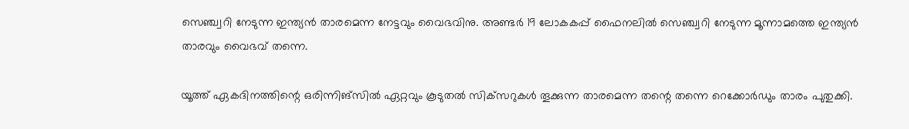സെഞ്ച്വറി നേടുന്ന ഇന്ത്യന്‍ താരമെന്ന നേട്ടവും വൈഭവിനു. അണ്ടര്‍ 19 ലോകകപ്പ് ഫൈനലില്‍ സെഞ്ച്വറി നേടുന്ന മൂന്നാമത്തെ ഇന്ത്യന്‍ താരവും വൈഭവ് തന്നെ.

യൂത്ത് ഏകദിനത്തിന്റെ ഒരിന്നിങ്‌സില്‍ ഏറ്റവും കൂടുതല്‍ സിക്‌സറുകള്‍ തൂക്കുന്ന താരമെന്ന തന്റെ തന്നെ റെക്കോര്‍ഡും താരം പുതുക്കി.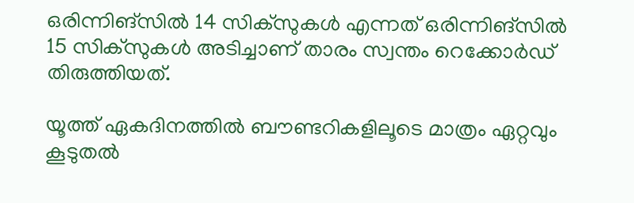ഒരിന്നിങ്‌സില്‍ 14 സിക്‌സുകള്‍ എന്നത് ഒരിന്നിങ്‌സില്‍ 15 സിക്‌സുകള്‍ അടിച്ചാണ് താരം സ്വന്തം റെക്കോര്‍ഡ് തിരുത്തിയത്.

യൂത്ത് ഏകദിനത്തില്‍ ബൗണ്ടറികളിലൂടെ മാത്രം ഏറ്റവും കൂടുതല്‍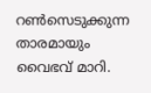റണ്‍സെടുക്കുന്ന താരമായും വൈഭവ് മാറി.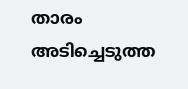താരം അടിച്ചെടുത്ത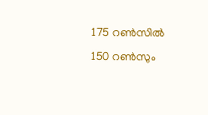175 റണ്‍സില്‍ 150 റണ്‍സും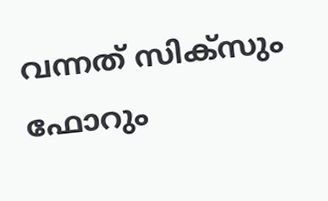വന്നത് സിക്‌സും ഫോറും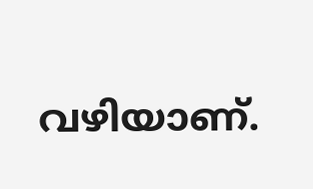വഴിയാണ്.